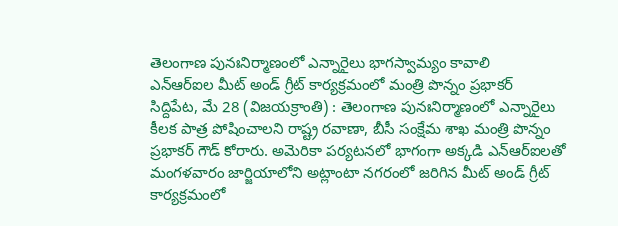తెలంగాణ పునఃనిర్మాణంలో ఎన్నారైలు భాగస్వామ్యం కావాలి
ఎన్ఆర్ఐల మీట్ అండ్ గ్రీట్ కార్యక్రమంలో మంత్రి పొన్నం ప్రభాకర్
సిద్దిపేట, మే 28 (విజయక్రాంతి) : తెలంగాణ పునఃనిర్మాణంలో ఎన్నారైలు కీలక పాత్ర పోషించాలని రాష్ట్ర రవాణా, బీసీ సంక్షేమ శాఖ మంత్రి పొన్నం ప్రభాకర్ గౌడ్ కోరారు. అమెరికా పర్యటనలో భాగంగా అక్కడి ఎన్ఆర్ఐలతో మంగళవారం జార్జియాలోని అట్లాంటా నగరంలో జరిగిన మీట్ అండ్ గ్రీట్ కార్యక్రమంలో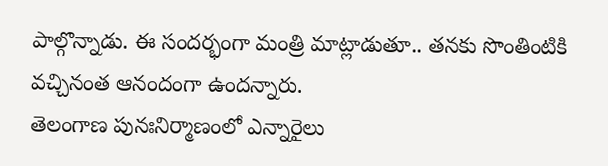పాల్గొన్నాడు. ఈ సందర్భంగా మంత్రి మాట్లాడుతూ.. తనకు సొంతింటికి వచ్చినంత ఆనందంగా ఉందన్నారు.
తెలంగాణ పునఃనిర్మాణంలో ఎన్నారైలు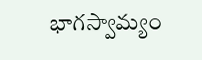భాగస్వామ్యం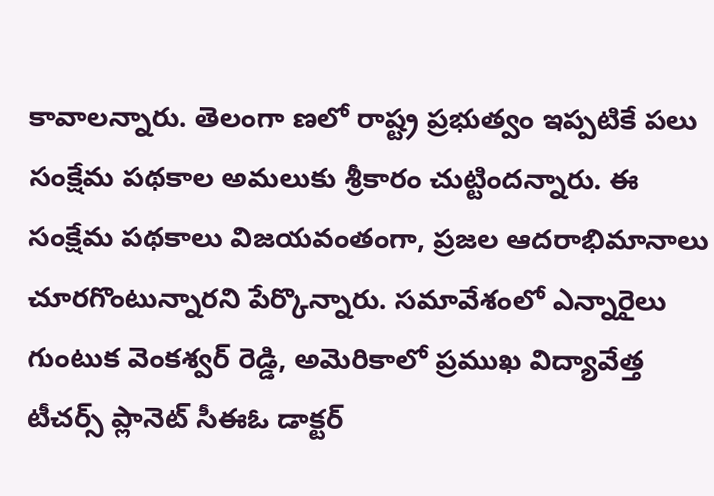కావాలన్నారు. తెలంగా ణలో రాష్ట్ర ప్రభుత్వం ఇప్పటికే పలు సంక్షేమ పథకాల అమలుకు శ్రీకారం చుట్టిందన్నారు. ఈ సంక్షేమ పథకాలు విజయవంతంగా, ప్రజల ఆదరాభిమానాలు చూరగొంటున్నారని పేర్కొన్నారు. సమావేశంలో ఎన్నారైలు గుంటుక వెంకశ్వర్ రెడ్డి, అమెరికాలో ప్రముఖ విద్యావేత్త టీచర్స్ ప్లానెట్ సీఈఓ డాక్టర్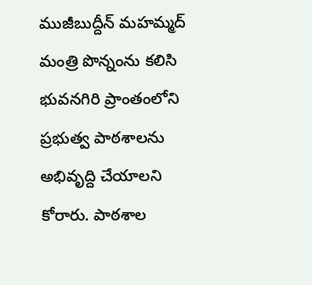ముజీబుద్దీన్ మహమ్మద్ మంత్రి పొన్నంను కలిసి భువనగిరి ప్రాంతంలోని ప్రభుత్వ పాఠశాలను అభివృద్ది చేయాలని కోరారు. పాఠశాల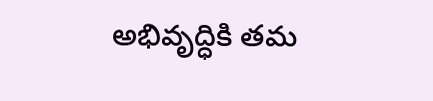అభివృద్ధికి తమ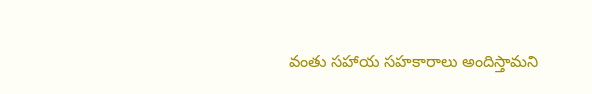వంతు సహాయ సహకారాలు అందిస్తామని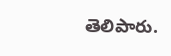తెలిపారు.